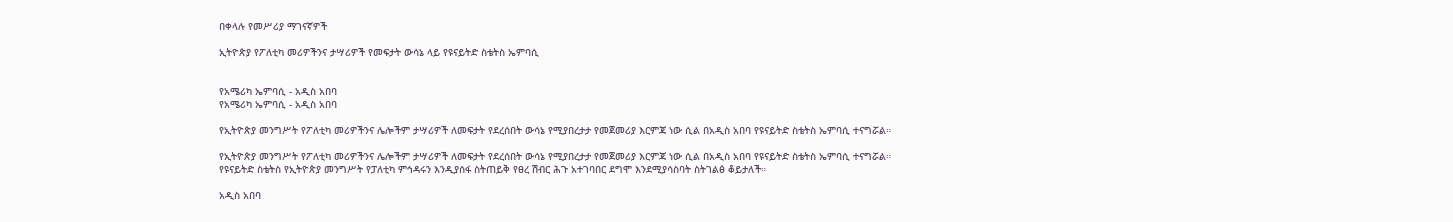በቀላሉ የመሥሪያ ማገናኛዎች

ኢትዮጵያ የፖለቲካ መሪዎችንና ታሣሪዎች የመፍታት ውሳኔ ላይ የዩናይትድ ስቴትስ ኤምባሲ


የአሜሪካ ኤምባሲ - አዲስ አበባ
የአሜሪካ ኤምባሲ - አዲስ አበባ

የኢትዮጵያ መንግሥት የፖለቲካ መሪዎችንና ሌሎችም ታሣሪዎች ለመፍታት የደረሰበት ውሳኔ የሚያበረታታ የመጀመሪያ እርምጃ ነው ሲል በአዲስ አበባ የዩናይትድ ስቴትስ ኤምባሲ ተናግሯል።

የኢትዮጵያ መንግሥት የፖለቲካ መሪዎችንና ሌሎችም ታሣሪዎች ለመፍታት የደረሰበት ውሳኔ የሚያበረታታ የመጀመሪያ እርምጃ ነው ሲል በአዲስ አበባ የዩናይትድ ስቴትስ ኤምባሲ ተናግሯል።
የዩናይትድ ስቴትስ የኢትዮጵያ መንግሥት የፓለቲካ ምኅዳሩን እንዲያሰፋ ስትጠይቅ የፀረ ሽብር ሕጉ አተገባበር ደግሞ እንደሚያሳስባት ስትገልፅ ቆይታለች።

አዲስ አበባ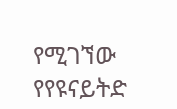የሚገኘው የየዩናይትድ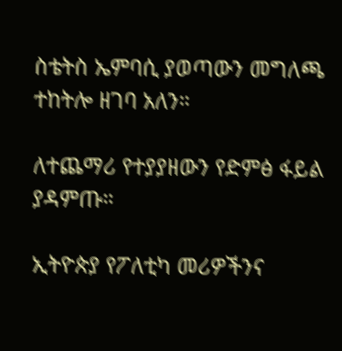ስቴትስ ኤምባሲ ያወጣውን መግለጫ ተከትሎ ዘገባ አለን።

ለተጨማሪ የተያያዘውን የድምፅ ፋይል ያዳምጡ።

ኢትዮጵያ የፖለቲካ መሪዎችንና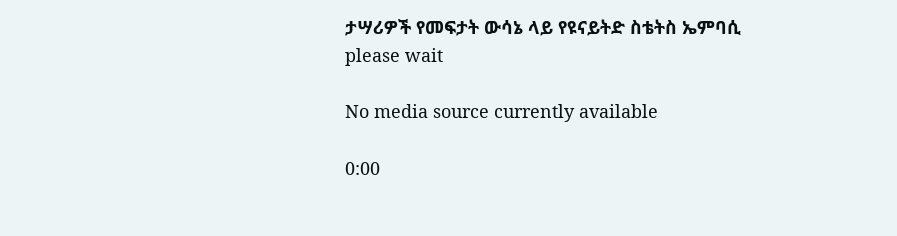ታሣሪዎች የመፍታት ውሳኔ ላይ የዩናይትድ ስቴትስ ኤምባሲ
please wait

No media source currently available

0:00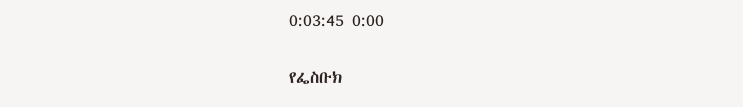0:03:45 0:00

የፌስቡክ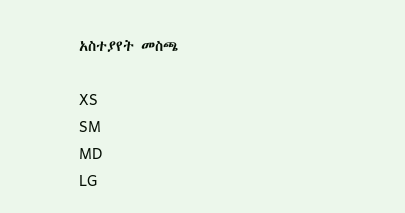አስተያየት መስጫ

XS
SM
MD
LG